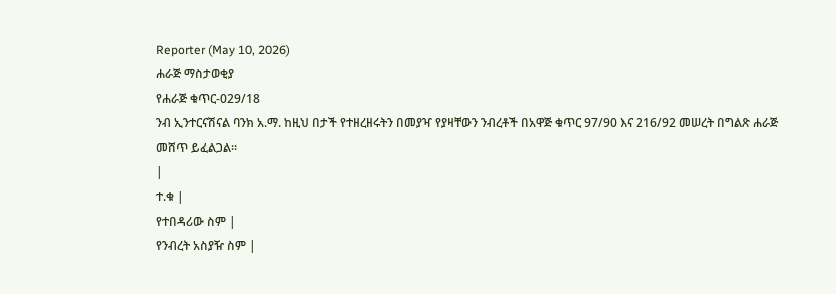Reporter (May 10, 2026)
ሐራጅ ማስታወቂያ
የሐራጅ ቁጥር-029/18
ንብ ኢንተርናሽናል ባንክ አ.ማ. ከዚህ በታች የተዘረዘሩትን በመያዣ የያዛቸውን ንብረቶች በአዋጅ ቁጥር 97/90 እና 216/92 መሠረት በግልጽ ሐራጅ መሸጥ ይፈልጋል።
|
ተ.ቁ |
የተበዳሪው ስም |
የንብረት አስያዥ ስም |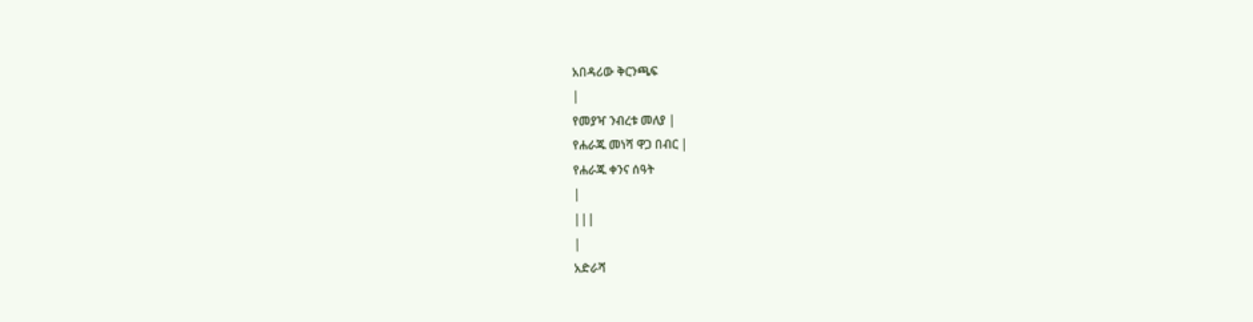አበዳሪው ቅርንጫፍ
|
የመያዣ ንብረቱ መለያ |
የሐራጁ መነሻ ዋጋ በብር |
የሐራጁ ቀንና ሰዓት
|
|||
|
አድራሻ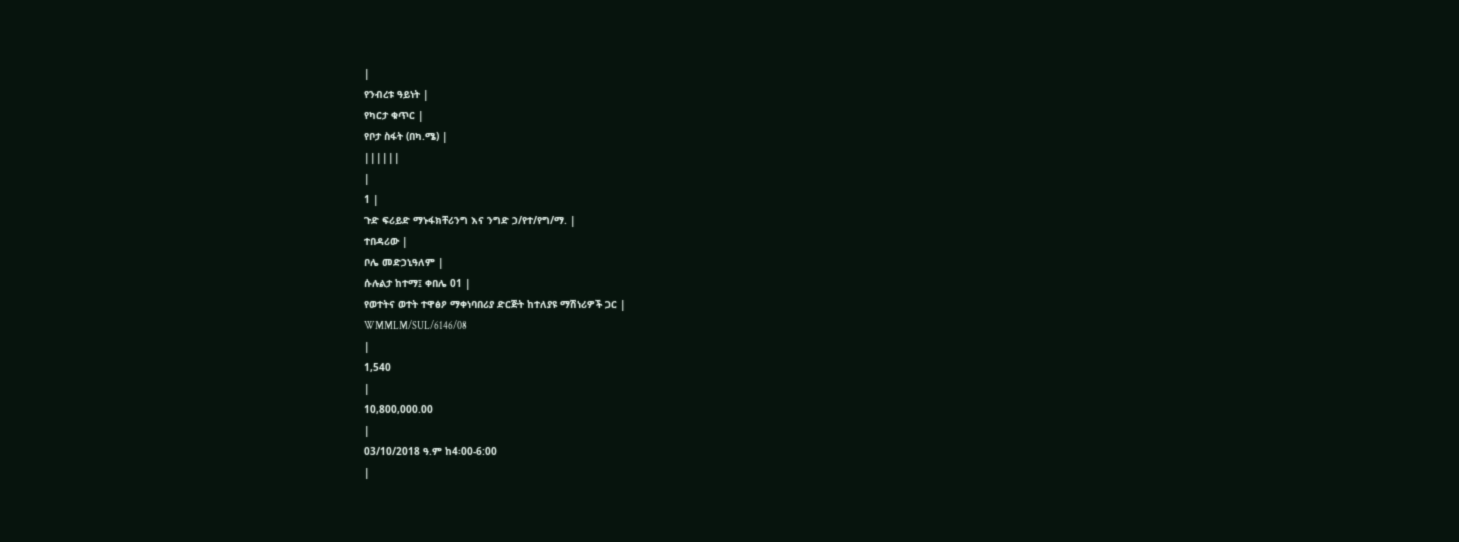|
የንብረቱ ዓይነት |
የካርታ ቁጥር |
የቦታ ስፋት (በካ.ሜ) |
||||||
|
1 |
ጉድ ፍሪይድ ማኑፋክቸሪንግ እና ንግድ ኃ/የተ/የግ/ማ. |
ተበዳሪው |
ቦሌ መድኃኒዓለም |
ሱሉልታ ከተማ፤ ቀበሌ 01 |
የወተትና ወተት ተዋፅዖ ማቀነባበሪያ ድርጅት ከተለያዩ ማሽነሪዎች ጋር |
WMMLM/SUL/6146/08
|
1,540
|
10,800,000.00
|
03/10/2018 ዓ.ም ከ4፡00-6:00
|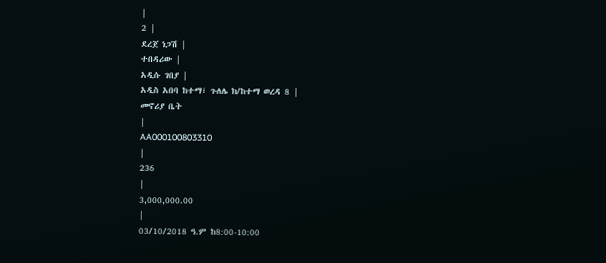|
2 |
ደረጀ ነጋሽ |
ተበዳሪው |
አዲሱ ገበያ |
አዲስ አበባ ከተማ፣ ጉለሌ ክ/ከተማ ወረዳ 8 |
መኖሪያ ቤት
|
AA000100803310
|
236
|
3,000,000.00
|
03/10/2018 ዓ.ም ከ8:00-10:00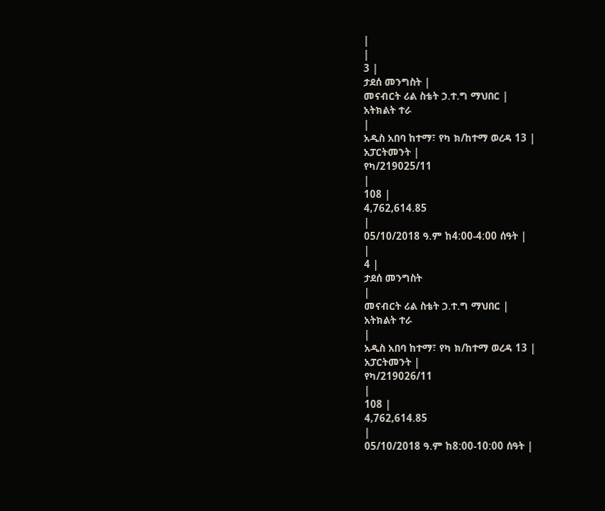|
|
3 |
ታደሰ መንግስት |
መናብርት ሪል ስቴት ኃ.ተ.ግ ማህበር |
አትክልት ተራ
|
አዲስ አበባ ከተማ፣ የካ ክ/ከተማ ወረዳ 13 |
አፓርትመንት |
የካ/219025/11
|
108 |
4,762,614.85
|
05/10/2018 ዓ.ም ከ4:00-4:00 ሰዓት |
|
4 |
ታደሰ መንግስት
|
መናብርት ሪል ስቴት ኃ.ተ.ግ ማህበር |
አትክልት ተራ
|
አዲስ አበባ ከተማ፣ የካ ክ/ከተማ ወረዳ 13 |
አፓርትመንት |
የካ/219026/11
|
108 |
4,762,614.85
|
05/10/2018 ዓ.ም ከ8:00-10:00 ሰዓት |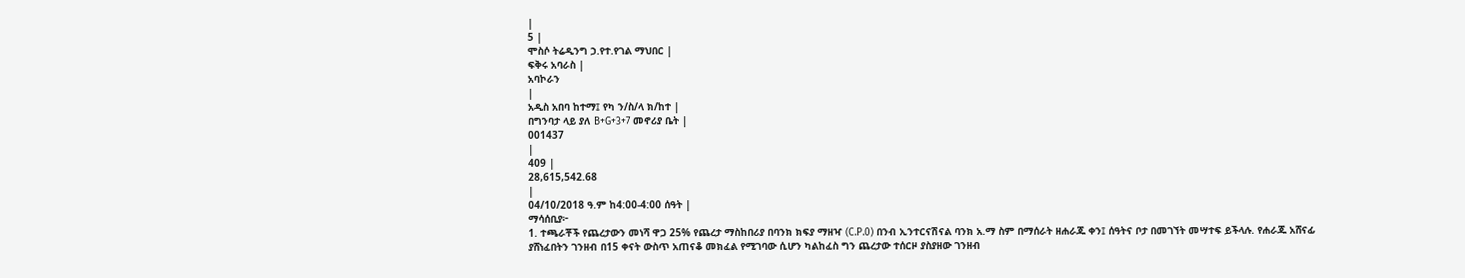|
5 |
ሞስሶ ትሬዲንግ ኃ.የተ.የገል ማህበር |
ፍቅሩ አባራስ |
አባኮራን
|
አዲስ አበባ ከተማ፤ የካ ን/ስ/ላ ክ/ከተ |
በግንባታ ላይ ያለ B+G+3+7 መኖሪያ ቤት |
001437
|
409 |
28,615,542.68
|
04/10/2018 ዓ.ም ከ4:00-4:00 ሰዓት |
ማሳሰቢያ፦
1. ተጫራቾች የጨረታውን መነሻ ዋጋ 25% የጨረታ ማስከበሪያ በባንክ ክፍያ ማዘዣ (C.P.0) በንብ ኢንተርናሽናል ባንክ አ.ማ ስም በማሰራት ዘሐራጁ ቀን፤ ሰዓትና ቦታ በመገኘት መሣተፍ ይችላሉ. የሐራጁ አሸናፊ ያሸነፈበትን ገንዘብ በ15 ቀናት ውስጥ አጠናቆ መክፈል የሚገባው ሲሆን ካልከፈስ ግን ጨረታው ተሰርዞ ያስያዘው ገንዘብ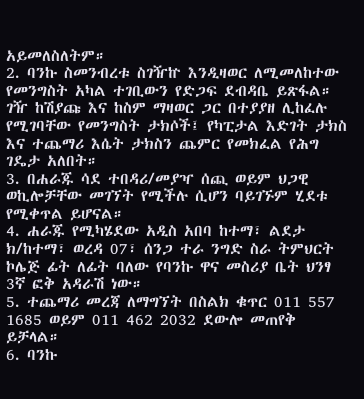አይመለስለትም።
2. ባንኩ ስመንብረቱ ስገዥኵ እንዲዛወር ለሚመለከተው የመንግስት አካል ተገቢውን የድጋፍ ደብዳቤ ይጽፋል። ገዥ ከሽያጩ እና ከስም ማዛወር ጋር በተያያዘ ሊከፈሉ የሚገባቸው የመንግስት ታክሶች፤ የካፒታል እድገት ታክስ እና ተጨማሪ እሴት ታክስን ጨምር የመክፈል የሕግ ገዴታ አለበት።
3. በሐራጁ ሳደ ተበዳሪ/መያዣ ሰጪ ወይም ህጋዊ ወኪሎቻቸው መገኘት የሚችሉ ሲሆን ባይገኙም ሂደቱ የሚቀጥል ይሆናል።
4. ሐራጁ የሚካሄደው አዲስ አበባ ከተማ፣ ልደታ ክ/ከተማ፣ ወረዳ 07፣ ሰንጋ ተራ ንግድ ስራ ትምህርት ኮሌጅ ፊት ለፊት ባለው የባንኩ ዋና መስሪያ ቤት ህንፃ 3ኛ ፎቅ አዳራሽ ነው።
5. ተጨማሪ መረጃ ለማግኘት በስልክ ቁጥር 011 557 1685 ወይም 011 462 2032 ደውሎ መጠየቅ ይቻላል።
6. ባንኩ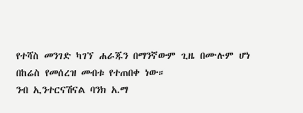የተሻስ መንገድ ካገኘ ሐራጁን በማንኛውም ጊዜ በሙሉም ሆነ በከሬስ የመሰረዝ መብቱ የተጠበቀ ነው።
ንብ ኢንተርናሽናል ባንክ አ.ማ